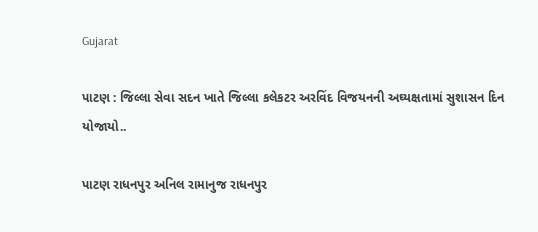Gujarat

પાટણ : જિલ્લા સેવા સદન ખાતે જિલ્લા કલેકટર અરવિંદ વિજયનની અઘ્યક્ષતામાં સુશાસન દિન યોજાયો..

પાટણ રાધનપુર અનિલ રામાનુજ રાધનપુર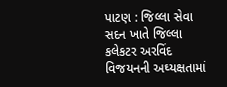પાટણ : જિલ્લા સેવા સદન ખાતે જિલ્લા કલેકટર અરવિંદ વિજયનની અઘ્યક્ષતામાં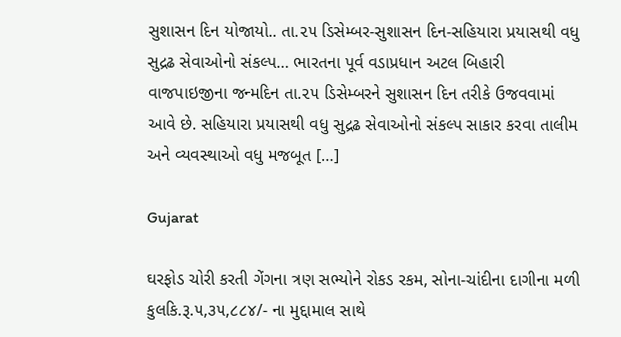સુશાસન દિન યોજાયો.. તા.૨૫ ડિસેમ્બર-સુશાસન દિન-સહિયારા પ્રયાસથી વધુ સુદ્રઢ સેવાઓનો સંકલ્પ… ભારતના પૂર્વ વડાપ્રધાન અટલ બિહારી વાજપાઇજીના જન્મદિન તા.૨૫ ડિસેમ્બરને સુશાસન દિન તરીકે ઉજવવામાં આવે છે. સહિયારા પ્રયાસથી વધુ સુદ્રઢ સેવાઓનો સંકલ્પ સાકાર કરવા તાલીમ અને વ્યવસ્થાઓ વધુ મજબૂત […]

Gujarat

ઘરફોડ ચોરી કરતી ગેંગના ત્રણ સભ્યોને રોકડ રકમ, સોના-ચાંદીના દાગીના મળી કુલકિ.રૂ.૫,૩૫,૮૮૪/- ના મુદ્દામાલ સાથે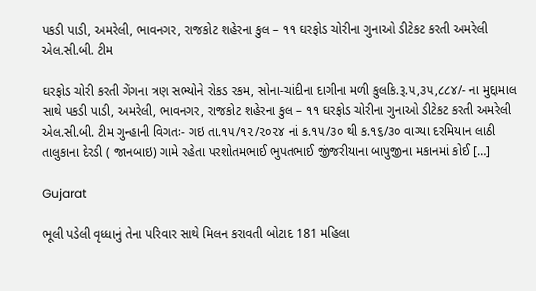પકડી પાડી, અમરેલી, ભાવનગર, રાજકોટ શહેરના કુલ – ૧૧ ઘરફોડ ચોરીના ગુનાઓ ડીટેકટ કરતી અમરેલી એલ.સી.બી. ટીમ

ઘરફોડ ચોરી કરતી ગેંગના ત્રણ સભ્યોને રોકડ રકમ, સોના-ચાંદીના દાગીના મળી કુલકિ.રૂ.૫,૩૫,૮૮૪/- ના મુદ્દામાલ સાથે પકડી પાડી, અમરેલી, ભાવનગર, રાજકોટ શહેરના કુલ – ૧૧ ઘરફોડ ચોરીના ગુનાઓ ડીટેકટ કરતી અમરેલી એલ.સી.બી. ટીમ ગુન્હાની વિગતઃ- ગઇ તા.૧૫/૧૨/૨૦૨૪ નાં ક.૧૫/૩૦ થી ક.૧૬/૩૦ વાગ્યા દરમિયાન લાઠી તાલુકાના દેરડી ( જાનબાઇ) ગામે રહેતા પરશોતમભાઈ ભુપતભાઈ જીંજરીયાના બાપુજીના મકાનમાં કોઈ […]

Gujarat

ભૂલી પડેલી વૃધ્ધાનું તેના પરિવાર સાથે મિલન કરાવતી બોટાદ 181 મહિલા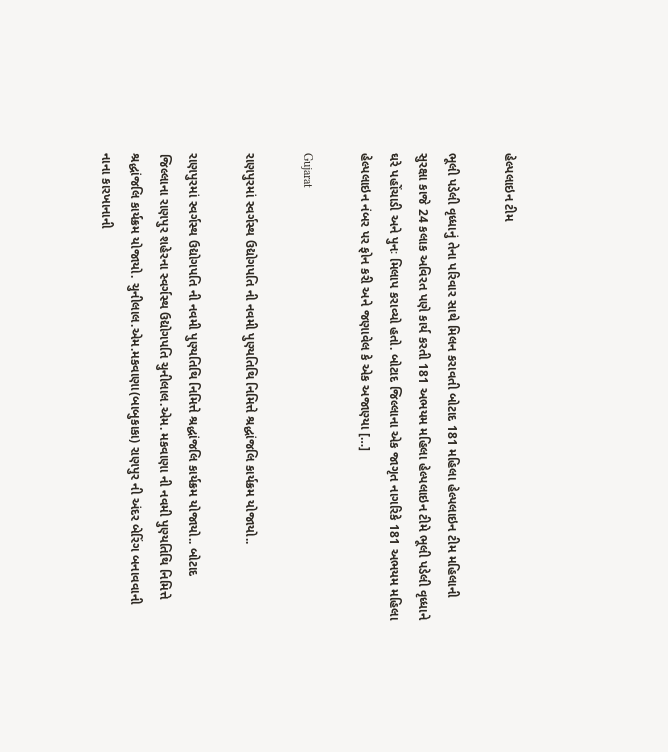હેલ્પલાઇન ટીમ

ભૂલી પડેલી વૃધ્ધાનું તેના પરિવાર સાથે મિલન કરાવતી બોટાદ 181 મહિલા હેલ્પલાઇન ટીમ મહિલાની સુરક્ષા કાજે 24 કલાક અવિરત પણે કાર્ય કરતી 181 અભયમ મહિલા હેલ્પલાઇન ટીમે ભૂલી પડેલી વૃધ્ધાને ઘરે પહોંચાડી અને પુનઃ મિલાપ કરાવ્યો હતો. બોટાદ જિલ્લાના એક જાગૃત નાગરિકે 181 અભયમ મહિલા હેલ્પલાઇન નંબર પર ફોન કરી અને જણાવેલ કે એક અજાણ્યા […]

Gujarat

રાણપુરમાં સ્વર્ગસ્થ ઉદ્યોગપતિ ની નવમી પુણ્યતિથિ નિમિત્તે શ્રદ્ધાંજલિ કાર્યક્રમ યોજાયો..

રાણપુરમાં સ્વર્ગસ્થ ઉદ્યોગપતિ ની નવમી પુણ્યતિથિ નિમિત્તે શ્રદ્ધાંજલિ કાર્યક્રમ યોજાયો.. બોટાદ જિલ્લાના રાણપુર શહેરના સ્વર્ગસ્થ ઉદ્યોગપતિ ચુનીલાલ.એમ. મકવાણા ની નવમી પુણ્યતિથિ નિમિત્તે શ્રદ્ધાંજલિ કાર્યક્રમ યોજાયો. ચુનીલાલ.એમ.મકવાણા(બાબુકાકા) રાણપુર ની અંદર બેરિંગ બનાવવાની નાના કારખાનાની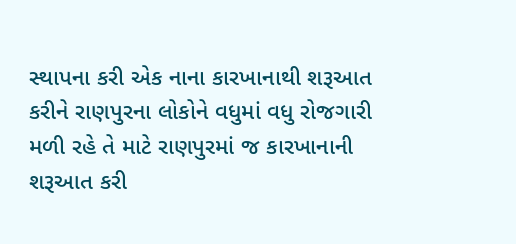સ્થાપના કરી એક નાના કારખાનાથી શરૂઆત કરીને રાણપુરના લોકોને વધુમાં વધુ રોજગારી મળી રહે તે માટે રાણપુરમાં જ કારખાનાની શરૂઆત કરી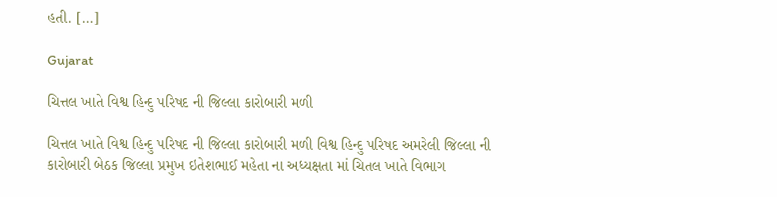હતી. […]

Gujarat

ચિત્તલ ખાતે વિશ્વ હિન્દુ પરિષદ ની જિલ્લા કારોબારી મળી

ચિત્તલ ખાતે વિશ્વ હિન્દુ પરિષદ ની જિલ્લા કારોબારી મળી વિશ્વ હિન્દુ પરિષદ અમરેલી જિલ્લા ની કારોબારી બેઠક જિલ્લા પ્રમુખ ઇતેશભાઈ મહેતા ના અધ્યક્ષતા માં ચિતલ ખાતે વિભાગ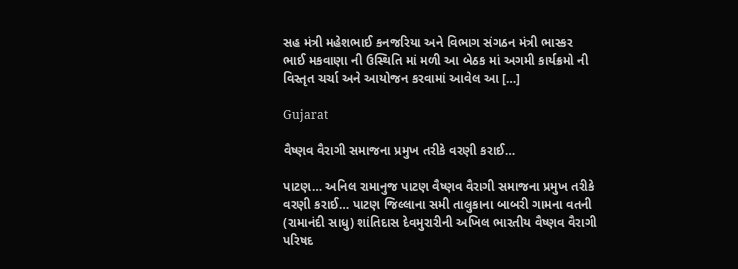સહ મંત્રી મહેશભાઈ કનજરિયા અને વિભાગ સંગઠન મંત્રી ભાસ્કર ભાઈ મકવાણા ની ઉસ્થિતિ માં મળી આ બેઠક માં અગમી કાર્યક્રમો ની વિસ્તૃત ચર્ચા અને આયોજન કરવામાં આવેલ આ […]

Gujarat

વૈષ્ણવ વૈરાગી સમાજના પ્રમુખ તરીકે વરણી કરાઈ…

પાટણ… અનિલ રામાનુજ પાટણ વૈષ્ણવ વૈરાગી સમાજના પ્રમુખ તરીકે વરણી કરાઈ… પાટણ જિલ્લાના સમી તાલુકાના બાબરી ગામના વતની (રામાનંદી સાધુ) શાંતિદાસ દેવમુરારીની અખિલ ભારતીય વૈષ્ણવ વૈરાગી પરિષદ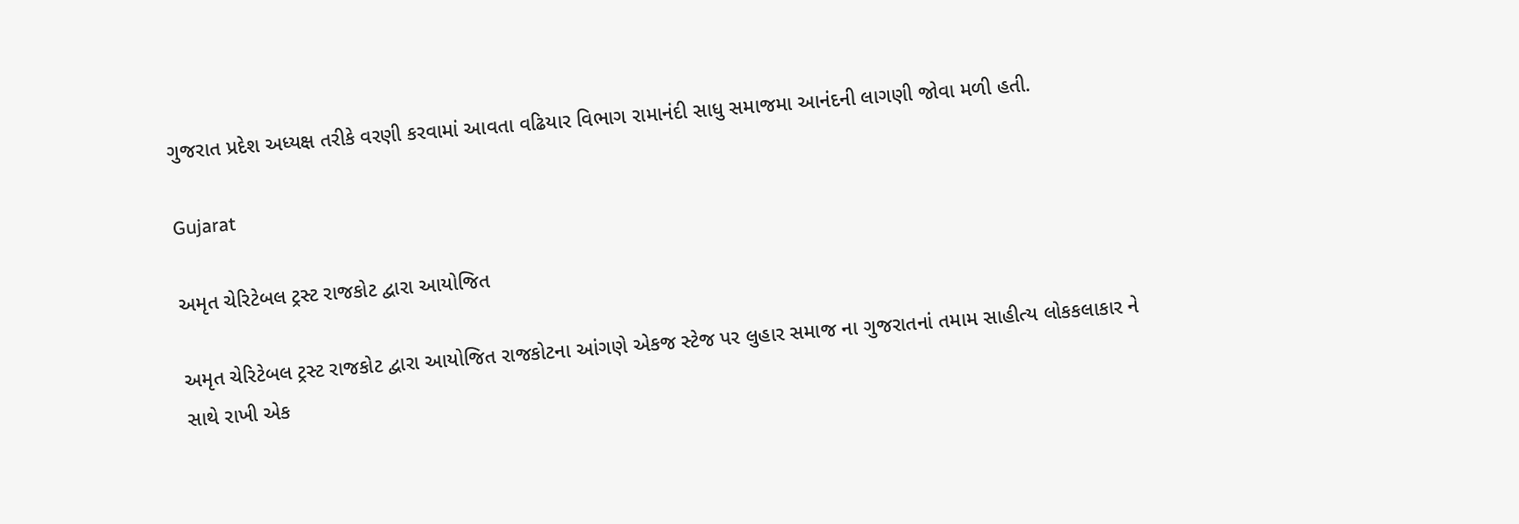ગુજરાત પ્રદેશ અધ્યક્ષ તરીકે વરણી કરવામાં આવતા વઢિયાર વિભાગ રામાનંદી સાધુ સમાજમા આનંદની લાગણી જોવા મળી હતી.

Gujarat

અમૃત ચેરિટેબલ ટ્રસ્ટ રાજકોટ દ્વારા આયોજિત

અમૃત ચેરિટેબલ ટ્રસ્ટ રાજકોટ દ્વારા આયોજિત રાજકોટના આંગણે એકજ સ્ટેજ પર લુહાર સમાજ ના ગુજરાતનાં તમામ સાહીત્ય લોકકલાકાર ને સાથે રાખી એક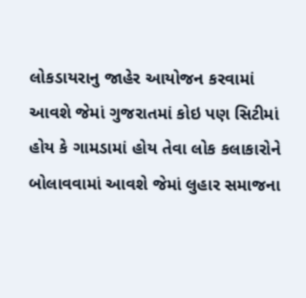લોકડાયરાનુ જાહેર આયોજન કરવામાં આવશે જેમાં ગુજરાતમાં કોઇ પણ સિટીમાં હોય કે ગામડામાં હોય તેવા લોક કલાકારોને બોલાવવામાં આવશે જેમાં લુહાર સમાજના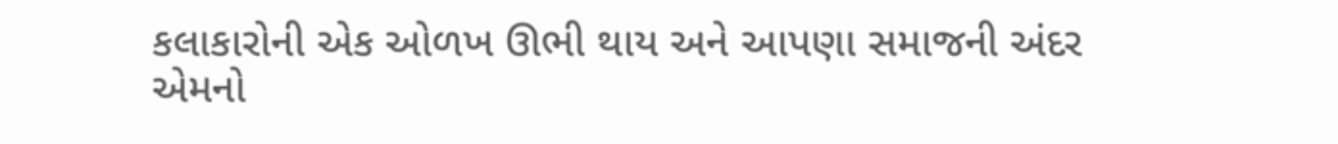કલાકારોની એક ઓળખ ઊભી થાય અને આપણા સમાજની અંદર એમનો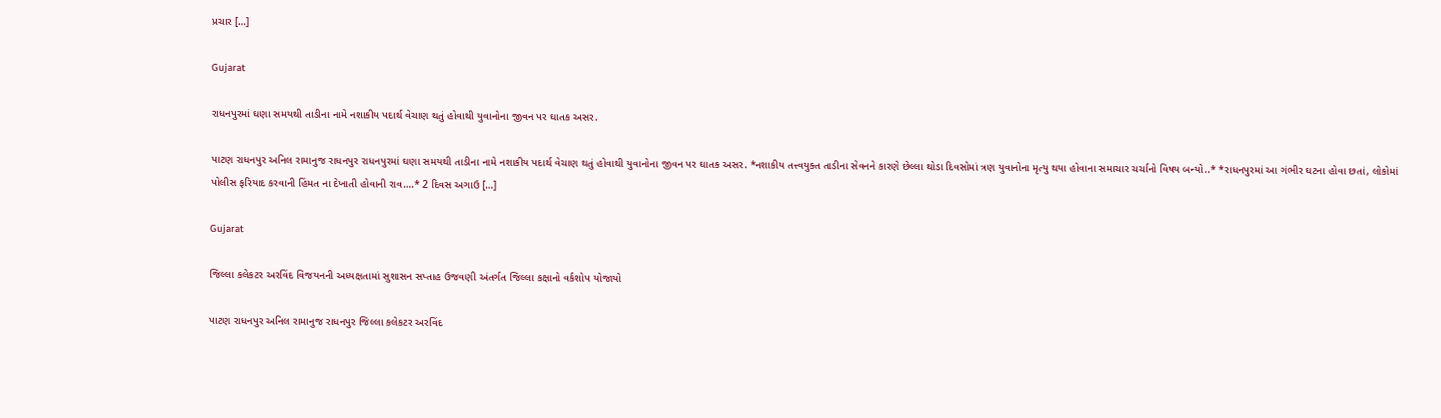પ્રચાર […]

Gujarat

રાધનપુરમાં ઘણા સમયથી તાડીના નામે નશાકીય પદાર્થ વેચાણ થતું હોવાથી યુવાનોના જીવન પર ઘાતક અસર.

પાટણ રાધનપુર અનિલ રામાનુજ રાધનપુર રાધનપુરમાં ઘણા સમયથી તાડીના નામે નશાકીય પદાર્થ વેચાણ થતું હોવાથી યુવાનોના જીવન પર ઘાતક અસર. *નશાકીય તત્ત્વયુક્ત તાડીના સેવનને કારણે છેલ્લા થોડા દિવસોમાં ત્રણ યુવાનોના મૃત્યુ થયા હોવાના સમાચાર ચર્ચાનો વિષય બન્યો..* *રાધનપુરમાં આ ગંભીર ઘટના હોવા છતાં, લોકોમાં પોલીસ ફરિયાદ કરવાની હિંમત ના દેખાતી હોવાની રાવ….* 2 દિવસ અગાઉ […]

Gujarat

જિલ્લા કલેકટર અરવિંદ વિજયનની અધ્યક્ષતામાં સુશાસન સપ્તાહ ઉજવણી અંતર્ગત જિલ્લા કક્ષાનો વર્કશોપ યોજાયો

પાટણ રાધનપુર અનિલ રામાનુજ રાધનપુર જિલ્લા કલેકટર અરવિંદ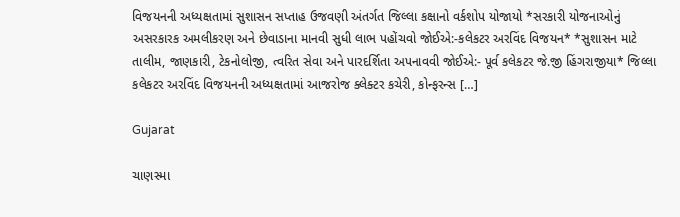વિજયનની અધ્યક્ષતામાં સુશાસન સપ્તાહ ઉજવણી અંતર્ગત જિલ્લા કક્ષાનો વર્કશોપ યોજાયો *સરકારી યોજનાઓનું અસરકારક અમલીકરણ અને છેવાડાના માનવી સુધી લાભ પહોંચવો જોઈએ:-કલેકટર અરવિંદ વિજયન* *સુશાસન માટે તાલીમ, જાણકારી, ટેકનોલોજી, ત્વરિત સેવા અને પારદર્શિતા અપનાવવી જોઈએ:- પૂર્વ કલેકટર જે.જી હિંગરાજીયા* જિલ્લા કલેકટર અરવિંદ વિજયનની અધ્યક્ષતામાં આજરોજ ક્લેક્ટર કચેરી, કોન્ફરન્સ […]

Gujarat

ચાણસ્મા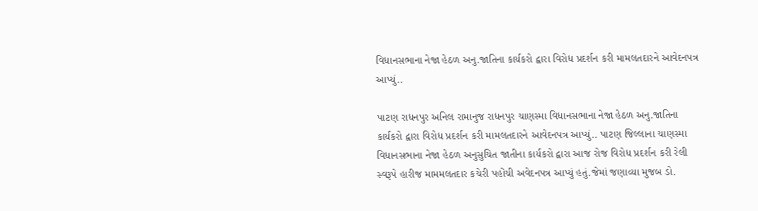વિધાનસભાના નેજા હેઠળ અનુ.જાતિના કાર્યકરો દ્વારા વિરોધ પ્રદર્શન કરી મામલતદારને આવેદનપત્ર આપ્યું..

પાટણ રાધનપુર અનિલ રામાનુજ રાધનપુર ચાણસ્મા વિધાનસભાના નેજા હેઠળ અનુ.જાતિના કાર્યકરો દ્વારા વિરોધ પ્રદર્શન કરી મામલતદારને આવેદનપત્ર આપ્યું.. પાટણ જિલ્લાના ચાણસ્મા વિધાનસભાના નેજા હેઠળ અનુસુચિત જાતીના કાર્યકરો દ્વારા આજ રોજ વિરોધ પ્રદર્શન કરી રેલી સ્વરૂપે હારીજ મામમલતદાર કચેરી પહોંચી અવેદનપત્ર આપ્યું હતું.જેમાં જણાવ્યા મુજબ ડો.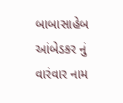બાબાસાહેબ આંબેડકર નું વારંવાર નામ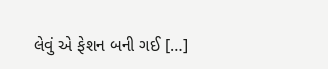લેવું એ ફેશન બની ગઈ […]